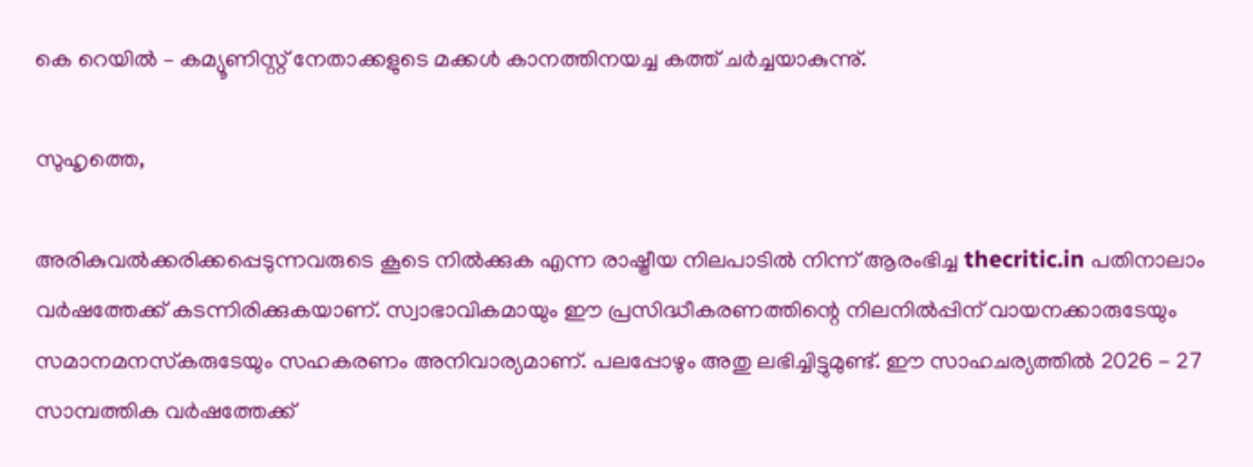കെ റെയില്‍ – കമ്യൂണിസ്റ്റ് നേതാക്കളുടെ മക്കള്‍ കാനത്തിനയച്ച കത്ത് ചര്‍ച്ചയാകുന്നു്.

സുഹൃത്തെ,

അരികുവല്‍ക്കരിക്കപ്പെടുന്നവരുടെ കൂടെ നില്‍ക്കുക എന്ന രാഷ്ട്രീയ നിലപാടില്‍ നിന്ന് ആരംഭിച്ച thecritic.in പതിനാലാം വര്‍ഷത്തേക്ക് കടന്നിരിക്കുകയാണ്. സ്വാഭാവികമായും ഈ പ്രസിദ്ധീകരണത്തിന്റെ നിലനില്‍പ്പിന് വായനക്കാരുടേയും സമാനമനസ്‌കരുടേയും സഹകരണം അനിവാര്യമാണ്. പലപ്പോഴും അതു ലഭിച്ചിട്ടുമുണ്ട്. ഈ സാഹചര്യത്തില്‍ 2026 - 27 സാമ്പത്തിക വര്‍ഷത്തേക്ക്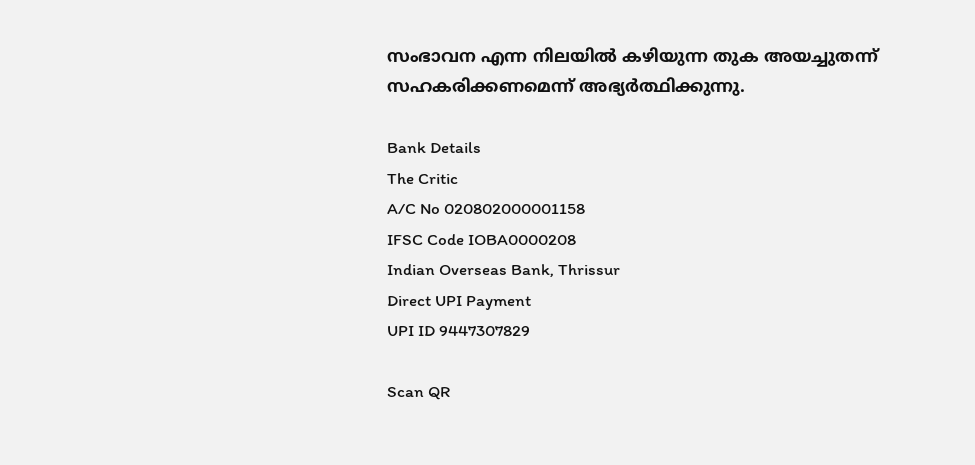സംഭാവന എന്ന നിലയില്‍ കഴിയുന്ന തുക അയച്ചുതന്ന് സഹകരിക്കണമെന്ന് അഭ്യര്‍ത്ഥിക്കുന്നു.

Bank Details
The Critic
A/C No 020802000001158
IFSC Code IOBA0000208
Indian Overseas Bank, Thrissur
Direct UPI Payment
UPI ID 9447307829

Scan QR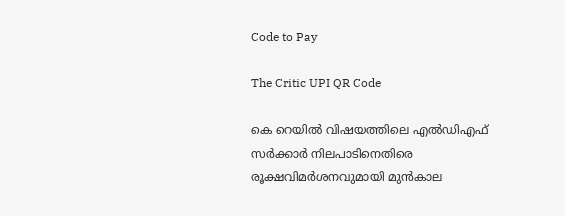Code to Pay

The Critic UPI QR Code

കെ റെയില്‍ വിഷയത്തിലെ എല്‍ഡിഎഫ് സര്‍ക്കാര്‍ നിലപാടിനെതിരെ രൂക്ഷവിമര്‍ശനവുമായി മുന്‍കാല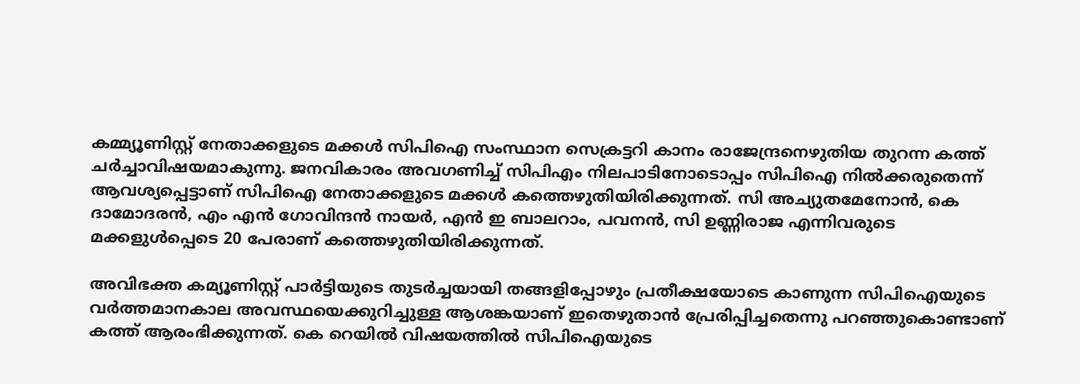കമ്മ്യൂണിസ്റ്റ് നേതാക്കളുടെ മക്കള്‍ സിപിഐ സംസ്ഥാന സെക്രട്ടറി കാനം രാജേന്ദ്രനെഴുതിയ തുറന്ന കത്ത് ചര്‍ച്ചാവിഷയമാകുന്നു. ജനവികാരം അവഗണിച്ച് സിപിഎം നിലപാടിനോടൊപ്പം സിപിഐ നില്‍ക്കരുതെന്ന് ആവശ്യപ്പെട്ടാണ് സിപിഐ നേതാക്കളുടെ മക്കള്‍ കത്തെഴുതിയിരിക്കുന്നത്. സി അച്യുതമേനോന്‍, കെ ദാമോദരന്‍, എം എന്‍ ഗോവിന്ദന്‍ നായര്‍, എന്‍ ഇ ബാലറാം, പവനന്‍, സി ഉണ്ണിരാജ എന്നിവരുടെ മക്കളുള്‍പ്പെടെ 20 പേരാണ് കത്തെഴുതിയിരിക്കുന്നത്.

അവിഭക്ത കമ്യൂണിസ്റ്റ് പാര്‍ട്ടിയുടെ തുടര്‍ച്ചയായി തങ്ങളിപ്പോഴും പ്രതീക്ഷയോടെ കാണുന്ന സിപിഐയുടെ വര്‍ത്തമാനകാല അവസ്ഥയെക്കുറിച്ചുള്ള ആശങ്കയാണ് ഇതെഴുതാന്‍ പ്രേരിപ്പിച്ചതെന്നു പറഞ്ഞുകൊണ്ടാണ് കത്ത് ആരംഭിക്കുന്നത്. കെ റെയില്‍ വിഷയത്തില്‍ സിപിഐയുടെ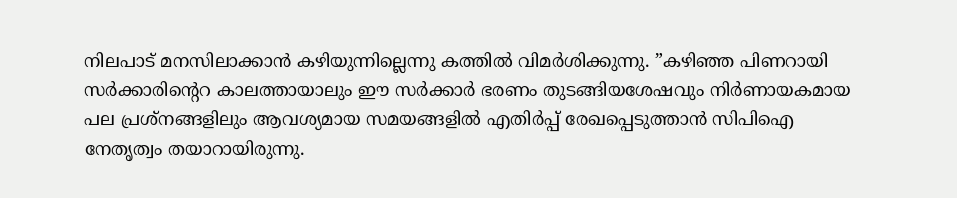നിലപാട് മനസിലാക്കാന്‍ കഴിയുന്നില്ലെന്നു കത്തില്‍ വിമര്‍ശിക്കുന്നു. ”കഴിഞ്ഞ പിണറായി സര്‍ക്കാരിന്റെറ കാലത്തായാലും ഈ സര്‍ക്കാര്‍ ഭരണം തുടങ്ങിയശേഷവും നിര്‍ണായകമായ പല പ്രശ്‌നങ്ങളിലും ആവശ്യമായ സമയങ്ങളില്‍ എതിര്‍പ്പ് രേഖപ്പെടുത്താന്‍ സിപിഐ നേതൃത്വം തയാറായിരുന്നു.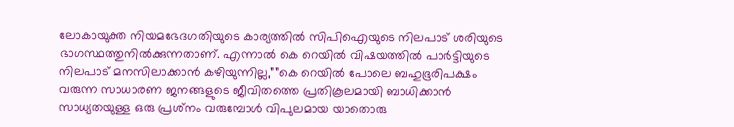ലോകായുക്ത നിയമഭേദഗതിയുടെ കാര്യത്തില്‍ സിപിഐയുടെ നിലപാട് ശരിയുടെ ഭാഗസ്ഥത്തുനില്‍ക്കുന്നതാണ്. എന്നാല്‍ കെ റെയില്‍ വിഷയത്തില്‍ പാര്‍ട്ടിയുടെ നിലപാട് മനസിലാക്കാന്‍ കഴിയുന്നില്ല,””കെ റെയില്‍ പോലെ ബഹുഭൂരിപക്ഷം വരുന്ന സാധാരണ ജനങ്ങളുടെ ജീവിതത്തെ പ്രതികൂലമായി ബാധിക്കാന്‍ സാധ്യതയുള്ള ഒരു പ്രശ്‌നം വരുമ്പോള്‍ വിപുലമായ യാതൊരു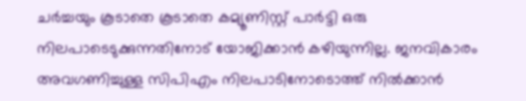ചര്‍ച്ചയും കൂടാതെ കൂടാതെ കമ്യൂണിസ്റ്റ് പാര്‍ട്ടി ഒരു നിലപാടെടുക്കുന്നതിനോട് യോജിക്കാന്‍ കഴിയുന്നില്ല. ജനവികാരം അവഗണിച്ചുള്ള സിപിഎം നിലപാടിനോടൊത്ത് നില്‍ക്കാന്‍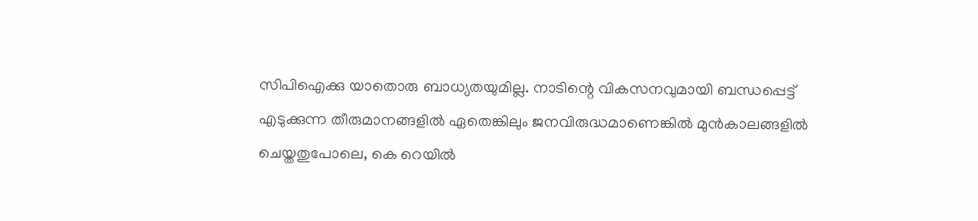സിപിഐക്കു യാതൊരു ബാധ്യതയുമില്ല. നാടിന്റെ വികസനവുമായി ബന്ധപ്പെട്ട് എടുക്കുന്ന തീരുമാനങ്ങളില്‍ ഏതെങ്കിലും ജനവിരുദ്ധമാണെങ്കില്‍ മുന്‍കാലങ്ങളില്‍ ചെയ്തതുപോലെ, കെ റെയില്‍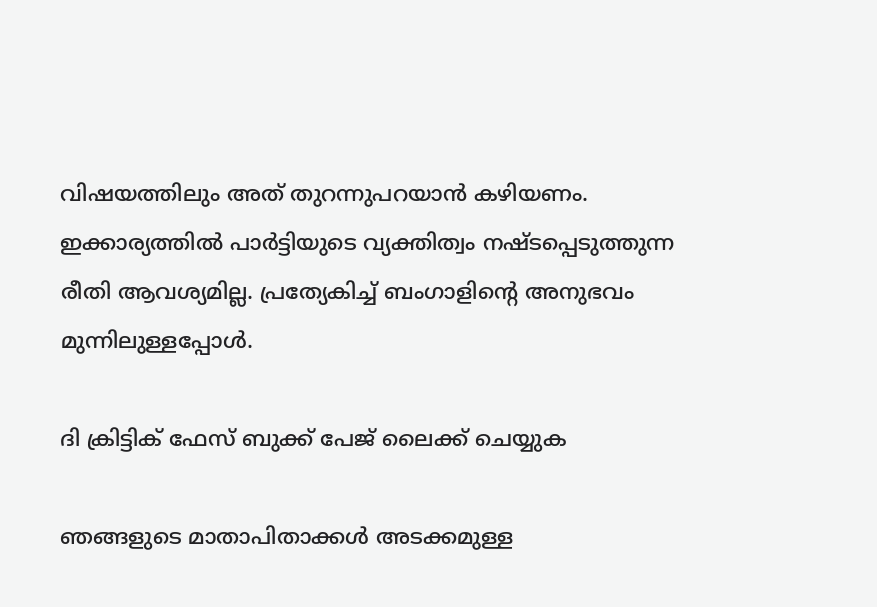വിഷയത്തിലും അത് തുറന്നുപറയാന്‍ കഴിയണം. ഇക്കാര്യത്തില്‍ പാര്‍ട്ടിയുടെ വ്യക്തിത്വം നഷ്ടപ്പെടുത്തുന്ന രീതി ആവശ്യമില്ല. പ്രത്യേകിച്ച് ബംഗാളിന്റെ അനുഭവം മുന്നിലുള്ളപ്പോള്‍.

ദി ക്രിട്ടിക് ഫേസ് ബുക്ക് പേജ് ലൈക്ക് ചെയ്യുക

ഞങ്ങളുടെ മാതാപിതാക്കള്‍ അടക്കമുള്ള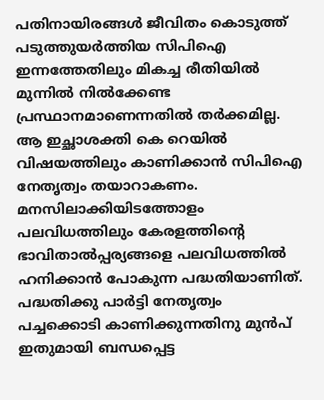പതിനായിരങ്ങള്‍ ജീവിതം കൊടുത്ത് പടുത്തുയര്‍ത്തിയ സിപിഐ ഇന്നത്തേതിലും മികച്ച രീതിയില്‍ മുന്നില്‍ നില്‍ക്കേണ്ട പ്രസ്ഥാനമാണെന്നതില്‍ തര്‍ക്കമില്ല. ആ ഇച്ഛാശക്തി കെ റെയില്‍ വിഷയത്തിലും കാണിക്കാന്‍ സിപിഐ നേതൃത്വം തയാറാകണം. മനസിലാക്കിയിടത്തോളം പലവിധത്തിലും കേരളത്തിന്റെ ഭാവിതാല്‍പ്പര്യങ്ങളെ പലവിധത്തില്‍ ഹനിക്കാന്‍ പോകുന്ന പദ്ധതിയാണിത്. പദ്ധതിക്കു പാര്‍ട്ടി നേതൃത്വം പച്ചക്കൊടി കാണിക്കുന്നതിനു മുന്‍പ് ഇതുമായി ബന്ധപ്പെട്ട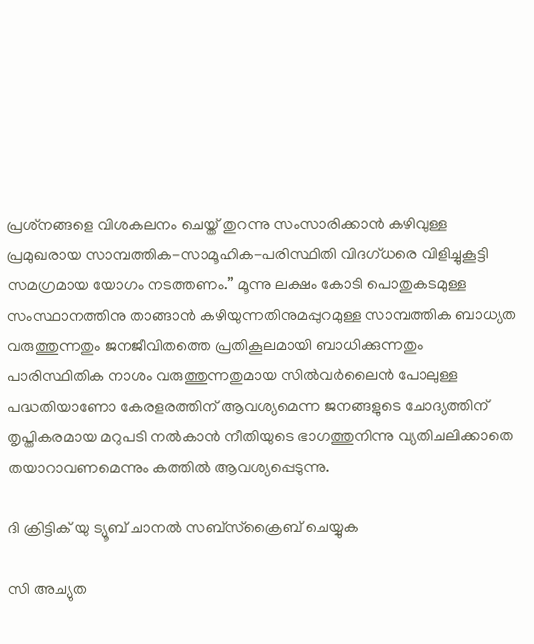പ്രശ്‌നങ്ങളെ വിശകലനം ചെയ്ത് തുറന്നു സംസാരിക്കാന്‍ കഴിവുള്ള പ്രമുഖരായ സാമ്പത്തിക-സാമൂഹിക-പരിസ്ഥിതി വിദഗ്ധരെ വിളിച്ചുകൂട്ടി സമഗ്രമായ യോഗം നടത്തണം.” മൂന്നു ലക്ഷം കോടി പൊതുകടമുള്ള സംസ്ഥാനത്തിനു താങ്ങാന്‍ കഴിയുന്നതിനുമപ്പുറമുള്ള സാമ്പത്തിക ബാധ്യത വരുത്തുന്നതും ജനജീവിതത്തെ പ്രതികൂലമായി ബാധിക്കുന്നതും പാരിസ്ഥിതിക നാശം വരുത്തുന്നതുമായ സില്‍വര്‍ലൈന്‍ പോലുള്ള പദ്ധതിയാണോ കേരളരത്തിന് ആവശ്യമെന്ന ജനങ്ങളുടെ ചോദ്യത്തിന് തൃപ്തികരമായ മറുപടി നല്‍കാന്‍ നീതിയുടെ ഭാഗത്തുനിന്നു വ്യതിചലിക്കാതെ തയാറാവണമെന്നും കത്തില്‍ ആവശ്യപ്പെടുന്നു.

ദി ക്രിട്ടിക് യു ട്യൂബ് ചാനല്‍ സബ്‌സ്‌ക്രൈബ് ചെയ്യുക

സി അച്യുത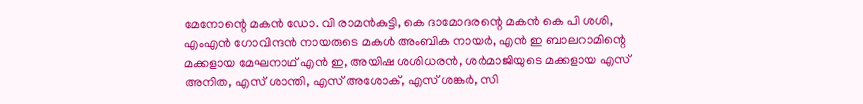മേനോന്റെ മകന്‍ ഡോ. വി രാമന്‍കുട്ടി, കെ ദാമോദരന്റെ മകന്‍ കെ പി ശശി, എംഎന്‍ ഗോവിന്ദന്‍ നായരുടെ മകള്‍ അംബിക നായര്‍, എന്‍ ഇ ബാലറാമിന്റെ മക്കളായ മേഘനാഥ് എന്‍ ഇ, അയിഷ ശശിധരന്‍, ശര്‍മാജിയുടെ മക്കളായ എസ് അനിത, എസ് ശാന്തി, എസ് അശോക്, എസ് ശങ്കര്‍, സി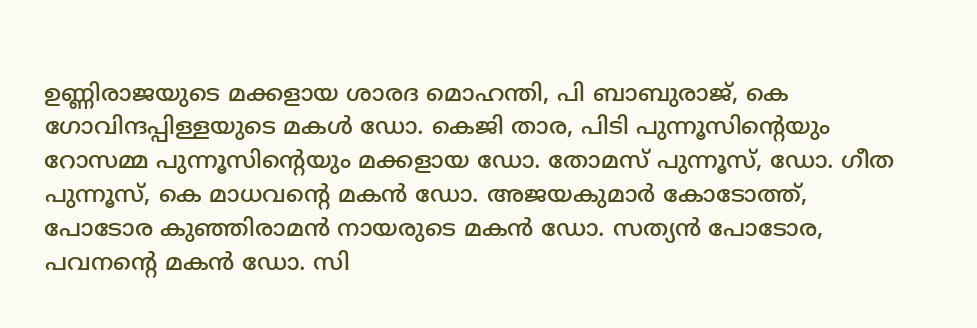ഉണ്ണിരാജയുടെ മക്കളായ ശാരദ മൊഹന്തി, പി ബാബുരാജ്, കെ ഗോവിന്ദപ്പിള്ളയുടെ മകള്‍ ഡോ. കെജി താര, പിടി പുന്നൂസിന്റെയും റോസമ്മ പുന്നൂസിന്റെയും മക്കളായ ഡോ. തോമസ് പുന്നൂസ്, ഡോ. ഗീത പുന്നൂസ്, കെ മാധവന്റെ മകന്‍ ഡോ. അജയകുമാര്‍ കോടോത്ത്, പോടോര കുഞ്ഞിരാമന്‍ നായരുടെ മകന്‍ ഡോ. സത്യന്‍ പോടോര, പവനന്റെ മകന്‍ ഡോ. സി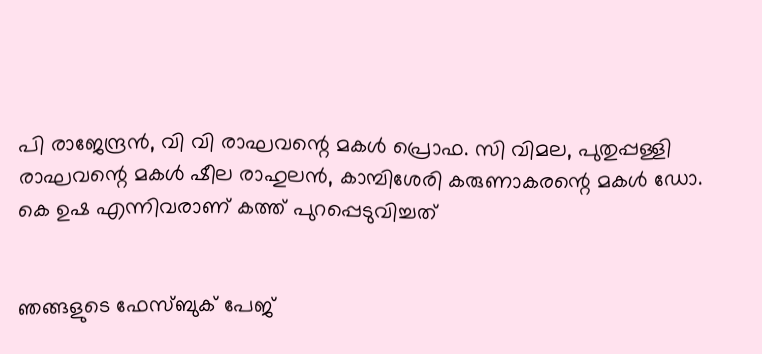പി രാജേന്ദ്രന്‍, വി വി രാഘവന്റെ മകള്‍ പ്രൊഫ. സി വിമല, പുതുപ്പള്ളി രാഘവന്റെ മകള്‍ ഷീല രാഹുലന്‍, കാമ്പിശേരി കരുണാകരന്റെ മകള്‍ ഡോ. കെ ഉഷ എന്നിവരാണ് കത്ത് പുറപ്പെടുവിച്ചത്


ഞങ്ങളുടെ ഫേസ്ബുക് പേജ്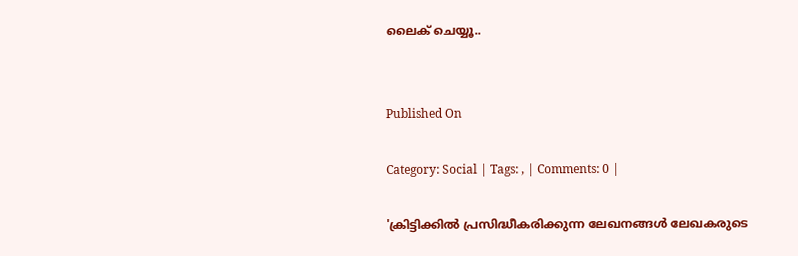ലൈക് ചെയ്യൂ..


Published On

Category: Social | Tags: , | Comments: 0 |

'ക്രിട്ടിക്കില്‍ പ്രസിദ്ധീകരിക്കുന്ന ലേഖനങ്ങള്‍ ലേഖകരുടെ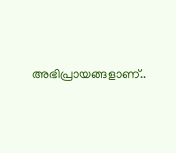അഭിപ്രായങ്ങളാണ്..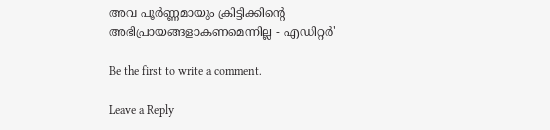അവ പൂര്‍ണ്ണമായും ക്രിട്ടിക്കിന്റെ അഭിപ്രായങ്ങളാകണമെന്നില്ല - എഡിറ്റര്‍'

Be the first to write a comment.

Leave a Reply